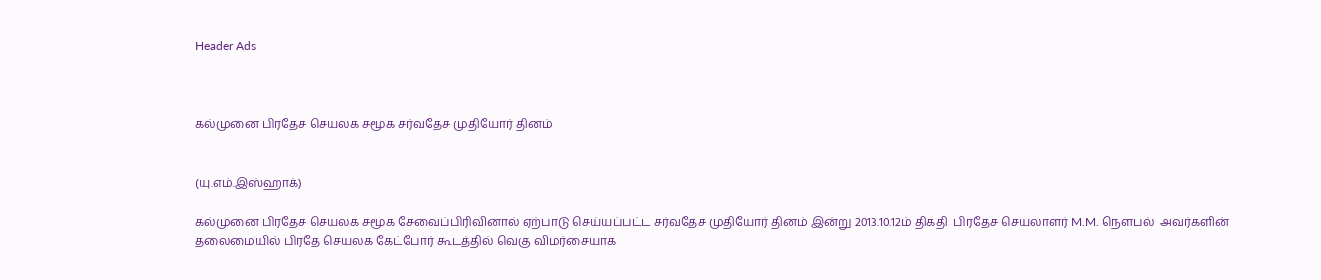Header Ads



கல்முனை பிரதேச செயலக சமூக சர்வதேச முதியோர் தினம்


(யு.எம்.இஸ்ஹாக்)

கல்முனை பிரதேச செயலக சமூக சேவைப்பிரிவினால் ஏற்பாடு செய்யப்பட்ட சர்வதேச முதியோர் தினம் இன்று 2013.10.12ம் திகதி  பிரதேச செயலாளர் M.M. நௌபல்  அவர்களின் தலைமையில் பிரதே செயலக கேட்போர் கூடத்தில் வெகு விமர்சையாக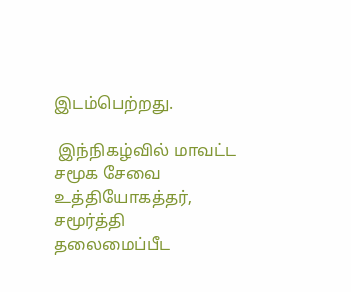இடம்பெற்றது.

 இந்நிகழ்வில் மாவட்ட சமூக சேவை உத்தியோகத்தர், சமூர்த்தி தலைமைப்பீட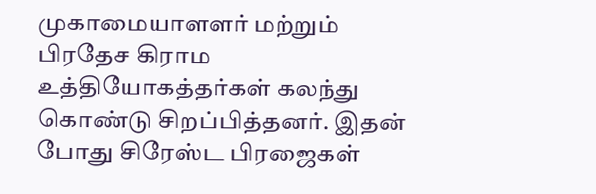முகாமையாளளர் மற்றும் பிரதேச கிராம உத்தியோகத்தர்கள் கலந்து கொண்டு சிறப்பித்தனர். இதன் போது சிரேஸ்ட பிரஜைகள்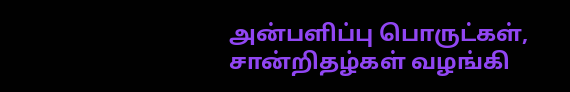அன்பளிப்பு பொருட்கள், சான்றிதழ்கள் வழங்கி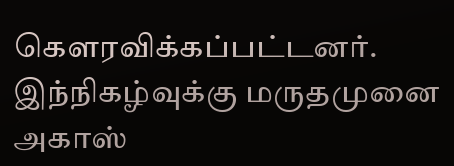கௌரவிக்கப்பட்டனர். இந்நிகழ்வுக்கு மருதமுனை அகாஸ்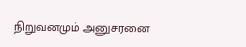நிறுவனமும் அனுசரனை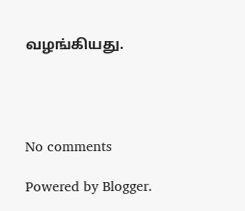வழங்கியது.




No comments

Powered by Blogger.